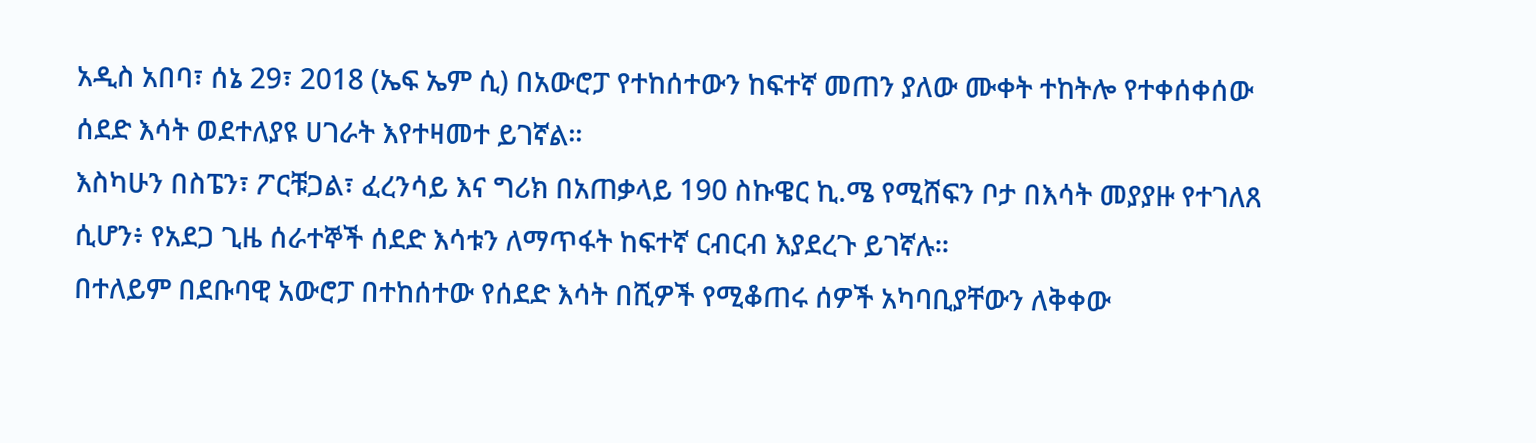አዲስ አበባ፣ ሰኔ 29፣ 2018 (ኤፍ ኤም ሲ) በአውሮፓ የተከሰተውን ከፍተኛ መጠን ያለው ሙቀት ተከትሎ የተቀሰቀሰው ሰደድ እሳት ወደተለያዩ ሀገራት እየተዛመተ ይገኛል፡፡
እስካሁን በስፔን፣ ፖርቹጋል፣ ፈረንሳይ እና ግሪክ በአጠቃላይ 190 ስኩዌር ኪ.ሜ የሚሸፍን ቦታ በእሳት መያያዙ የተገለጸ ሲሆን፥ የአደጋ ጊዜ ሰራተኞች ሰደድ እሳቱን ለማጥፋት ከፍተኛ ርብርብ እያደረጉ ይገኛሉ፡፡
በተለይም በደቡባዊ አውሮፓ በተከሰተው የሰደድ እሳት በሺዎች የሚቆጠሩ ሰዎች አካባቢያቸውን ለቅቀው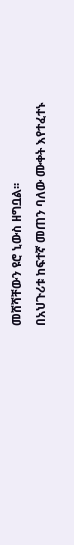መሸሻቸውን ዩሮ ኒውስ ዘግቧል፡፡
በአህጉሪቱ ከፍተኛ መጠን ባለው ሙቀት እየተፈተኑ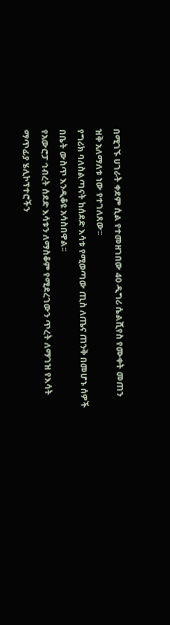በሚገኙ ሀገራት ቀደም ሲል የተመዘገበው 40 ዲግሪ ሴልሺየስ የሙቀት መጠን ዝቅ አለማለቱ ነው የተገለጸው፡፡
የግሪክ ባለስልጣናት ከሰደድ እሳቱ የሚወጣው ጢስ ለጤና ጠንቅ በመሆኑ ሰዎች በቤት ውስጥ እንዲቆዩ አሳስበዋል፡፡
የአውሮፓ ኅብረት ሰደድ እሳቱን ለማስቆም የሚደረገውን ጥረት ለማገዝ የእሳት ማጥፊያ ሄሊኮፕተሮችን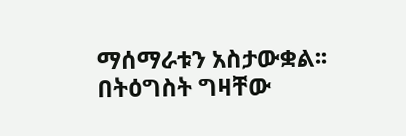ማሰማራቱን አስታውቋል፡፡
በትዕግስት ግዛቸው